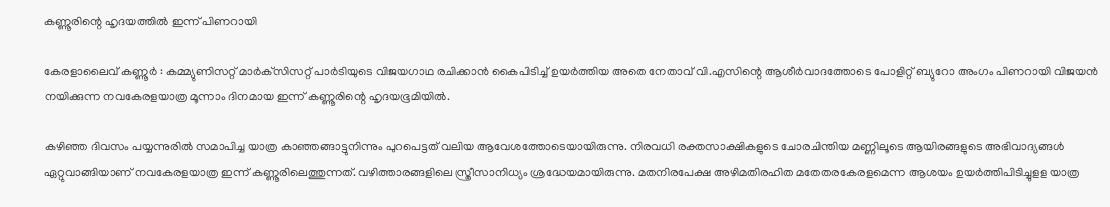കണ്ണൂരിന്റെ ഹൃദയത്തില്‍ ഇന്ന് പിണറായി

കേരളാലൈവ് കണ്ണൂര്‍ : കമ്മ്യുണിസറ്റ് മാര്‍ക്‌സിസറ്റ് പാര്‍ടിയുടെ വിജയഗാഥ രചിക്കാന്‍ കൈപിടിച്ച് ഉയര്‍ത്തിയ അതെ നേതാവ് വി.എസിന്റെ ആശീര്‍വാദത്തോടെ പോളിറ്റ് ബ്യുറോ അംഗം പിണറായി വിജയന്‍ നയിക്കുന്ന നവകേരളയാത്ര മൂന്നാം ദിനമായ ഇന്ന് കണ്ണൂരിന്റെ ഹൃദയഭൂമിയില്‍.

കഴിഞ്ഞ ദിവസം പയ്യന്നുരില്‍ സമാപിച്ച യാത്ര കാഞ്ഞങ്ങാട്ടുനിന്നും പുറപെട്ടത് വലിയ ആവേശത്തോടെയായിരുന്നു. നിരവധി രക്തസാക്ഷികളുടെ ചോരചിന്തിയ മണ്ണിലൂടെ ആയിരങ്ങളുടെ അഭിവാദ്യങ്ങള്‍ ഏറ്റുവാങ്ങിയാണ് നവകേരളയാത്ര ഇന്ന് കണ്ണൂരിലെത്തുന്നത്. വഴിത്താരങ്ങളിലെ സ്ത്രീസാനിധ്യം ശ്രദ്ധേയമായിരുന്നു. മതനിരപേക്ഷ അഴിമതിരഹിത മതേതരകേരളമെന്ന ആശയം ഉയര്‍ത്തിപിടിച്ചുളള യാത്ര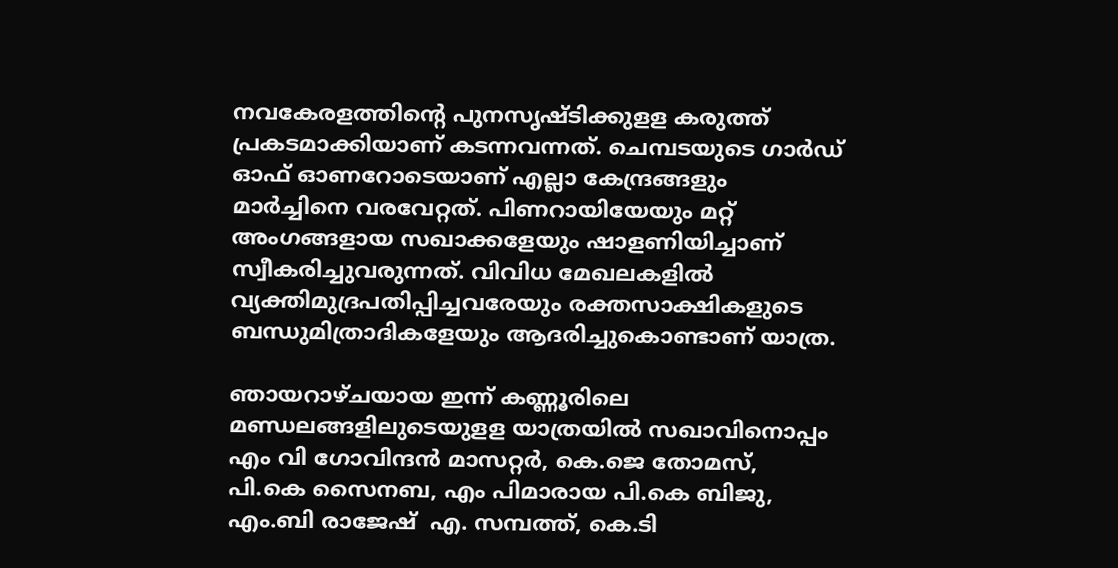നവകേരളത്തിന്റെ പുനസൃഷ്ടിക്കുളള കരുത്ത് പ്രകടമാക്കിയാണ് കടന്നവന്നത്. ചെമ്പടയുടെ ഗാര്‍ഡ് ഓഫ് ഓണറോടെയാണ് എല്ലാ കേന്ദ്രങ്ങളും മാര്‍ച്ചിനെ വരവേറ്റത്. പിണറായിയേയും മറ്റ് അംഗങ്ങളായ സഖാക്കളേയും ഷാളണിയിച്ചാണ് സ്വീകരിച്ചുവരുന്നത്. വിവിധ മേഖലകളില്‍ വ്യക്തിമുദ്രപതിപ്പിച്ചവരേയും രക്തസാക്ഷികളുടെ ബന്ധുമിത്രാദികളേയും ആദരിച്ചുകൊണ്ടാണ് യാത്ര.

ഞായറാഴ്ചയായ ഇന്ന് കണ്ണൂരിലെ മണ്ഡലങ്ങളിലുടെയുളള യാത്രയില്‍ സഖാവിനൊപ്പം എം വി ഗോവിന്ദന്‍ മാസറ്റര്‍, കെ.ജെ തോമസ്, പി.കെ സൈനബ, എം പിമാരായ പി.കെ ബിജു, എം.ബി രാജേഷ്  എ. സമ്പത്ത്, കെ.ടി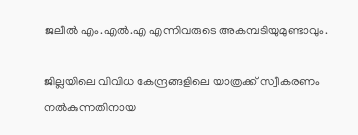ജലീല്‍ എം.എല്‍.എ എന്നിവരുടെ അകമ്പടിയുമുണ്ടാവും.

ജില്ലയിലെ വിവിധ കേന്ദ്രങ്ങളിലെ യാത്രക്ക് സ്വീകരണം നല്‍കുന്നതിനായ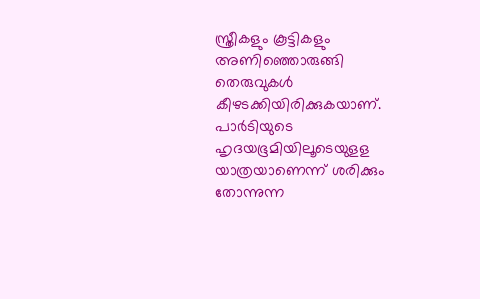സ്ത്രീകളും കൂട്ടികളും അണിഞ്ഞൊരുങ്ങി തെരുവുകള്‍ കീഴടക്കിയിരിക്കുകയാണ്.
പാര്‍ടിയുടെ ഹൃദയഭൂമിയിലൂടെയുളള യാത്രയാണെന്ന് ശരിക്കും തോന്നുന്ന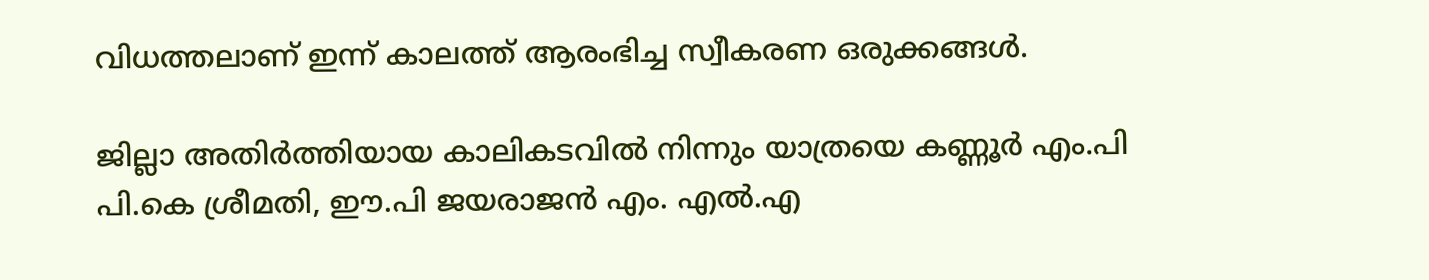വിധത്തലാണ് ഇന്ന് കാലത്ത് ആരംഭിച്ച സ്വീകരണ ഒരുക്കങ്ങള്‍.

ജില്ലാ അതിര്‍ത്തിയായ കാലികടവില്‍ നിന്നും യാത്രയെ കണ്ണൂര്‍ എം.പി പി.കെ ശ്രീമതി, ഈ.പി ജയരാജന്‍ എം. എല്‍.എ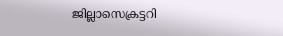ജില്ലാസെക്രട്ടറി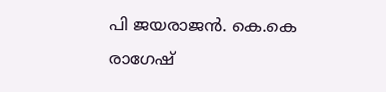പി ജയരാജന്‍. കെ.കെ രാഗേഷ്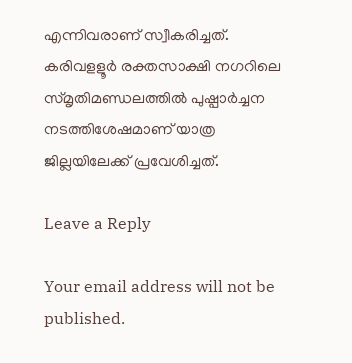എന്നിവരാണ് സ്വീകരിച്ചത്. കരിവളളൂര്‍ രക്തസാക്ഷി നഗറിലെ സ്മൃതിമണ്ഡലത്തില്‍ പുഷ്പാര്‍ച്ചന നടത്തിശേഷമാണ് യാത്ര ജില്ലയിലേക്ക് പ്രവേശിച്ചത്.

Leave a Reply

Your email address will not be published.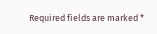Required fields are marked *